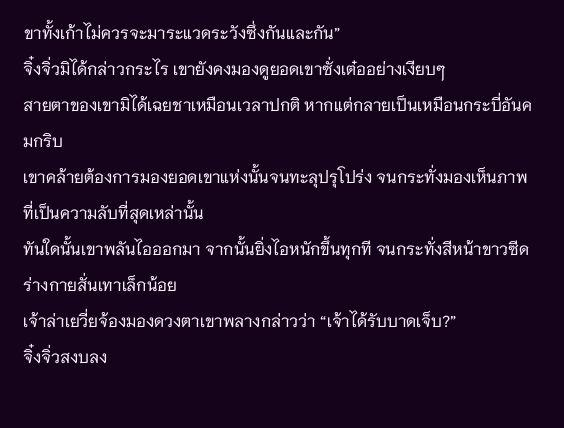ขาทั้งเก้าไม่ควรจะมาระแวดระวังซึ่งกันและกัน”
จิ๋งจิ่วมิได้กล่าวกระไร เขายังคงมองดูยอดเขาซั่งเต๋ออย่างเงียบๆ
สายตาของเขามิได้เฉยชาเหมือนเวลาปกติ หากแต่กลายเป็นเหมือนกระบี่อันคมกริบ
เขาคล้ายต้องการมองยอดเขาแห่งนั้นจนทะลุปรุโปร่ง จนกระทั่งมองเห็นภาพที่เป็นความลับที่สุดเหล่านั้น
ทันใดนั้นเขาพลันไอออกมา จากนั้นยิ่งไอหนักขึ้นทุกที จนกระทั่งสีหน้าขาวซีด ร่างกายสั่นเทาเล็กน้อย
เจ้าล่าเยวี่ยจ้องมองดวงตาเขาพลางกล่าวว่า “เจ้าได้รับบาดเจ็บ?”
จิ๋งจิ่วสงบลง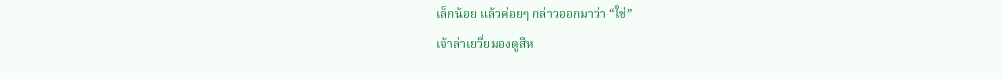เล็กน้อย แล้วค่อยๆ กล่าวออกมาว่า “ใช่”
เจ้าล่าเยวี่ยมองดูสีห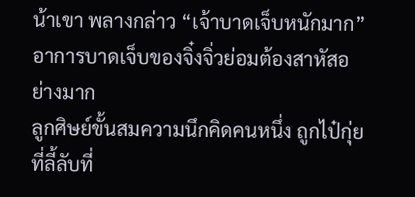น้าเขา พลางกล่าว “เจ้าบาดเจ็บหนักมาก”
อาการบาดเจ็บของจิ๋งจิ่วย่อมต้องสาหัสอย่างมาก
ลูกศิษย์ขั้นสมความนึกคิดคนหนึ่ง ถูกไป๋กุ่ยที่ลี้ลับที่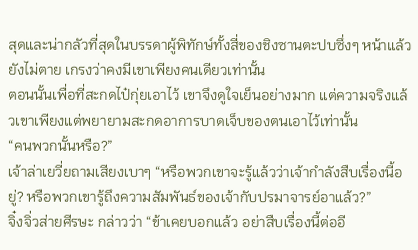สุดและน่ากลัวที่สุดในบรรดาผู้พิทักษ์ทั้งสี่ของชิงซานตะปบซึ่งๆ หน้าแล้วยังไม่ตาย เกรงว่าคงมีเขาเพียงคนเดียวเท่านั้น
ตอนนั้นเพื่อที่สะกดไป๋กุ่ยเอาไว้ เขาจึงดูใจเย็นอย่างมาก แต่ความจริงแล้วเขาเพียงแต่พยายามสะกดอาการบาดเจ็บของตนเอาไว้เท่านั้น
“คนพวกนั้นหรือ?”
เจ้าล่าเยวี่ยถามเสียงเบาๆ “หรือพวกเขาจะรู้แล้วว่าเจ้ากำลังสืบเรื่องนี้อยู่? หรือพวกเขารู้ถึงความสัมพันธ์ของเจ้ากับปรมาจารย์อาแล้ว?”
จิ๋งจิ่วส่ายศีรษะ กล่าวว่า “ข้าเคยบอกแล้ว อย่าสืบเรื่องนี้ต่ออี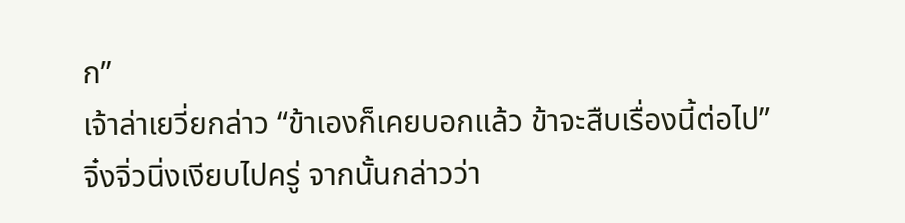ก”
เจ้าล่าเยวี่ยกล่าว “ข้าเองก็เคยบอกแล้ว ข้าจะสืบเรื่องนี้ต่อไป”
จิ๋งจิ่วนิ่งเงียบไปครู่ จากนั้นกล่าวว่า